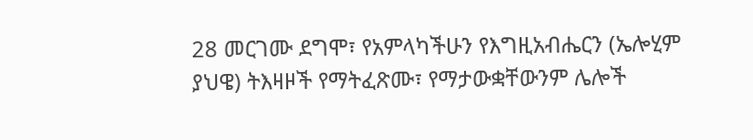28 መርገሙ ደግሞ፣ የአምላካችሁን የእግዚአብሔርን (ኤሎሂም ያህዌ) ትእዛዞች የማትፈጽሙ፣ የማታውቋቸውንም ሌሎች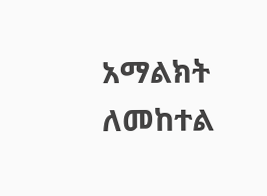አማልክት ለመከተል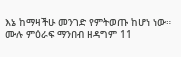እኔ ከማዛችሁ መንገድ የምትወጡ ከሆነ ነው።
ሙሉ ምዕራፍ ማንበብ ዘዳግም 11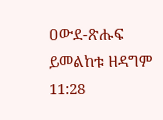ዐውደ-ጽሑፍ ይመልከቱ ዘዳግም 11:28